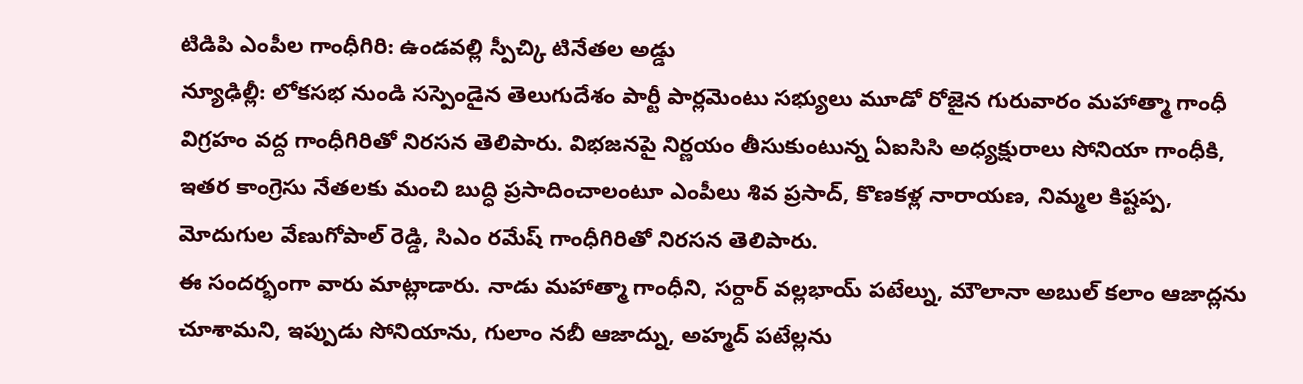టిడిపి ఎంపీల గాంధీగిరి: ఉండవల్లి స్పీచ్కి టినేతల అడ్డు
న్యూఢిల్లీ: లోకసభ నుండి సస్పెండైన తెలుగుదేశం పార్టీ పార్లమెంటు సభ్యులు మూడో రోజైన గురువారం మహాత్మా గాంధీ విగ్రహం వద్ద గాంధీగిరితో నిరసన తెలిపారు. విభజనపై నిర్ణయం తీసుకుంటున్న ఏఐసిసి అధ్యక్షురాలు సోనియా గాంధీకి, ఇతర కాంగ్రెసు నేతలకు మంచి బుద్ధి ప్రసాదించాలంటూ ఎంపీలు శివ ప్రసాద్, కొణకళ్ల నారాయణ, నిమ్మల కిష్టప్ప, మోదుగుల వేణుగోపాల్ రెడ్డి, సిఎం రమేష్ గాంధీగిరితో నిరసన తెలిపారు.
ఈ సందర్భంగా వారు మాట్లాడారు. నాడు మహాత్మా గాంధీని, సర్దార్ వల్లభాయ్ పటేల్ను, మౌలానా అబుల్ కలాం ఆజాద్లను చూశామని, ఇప్పుడు సోనియాను, గులాం నబీ ఆజాద్ను, అహ్మద్ పటేల్లను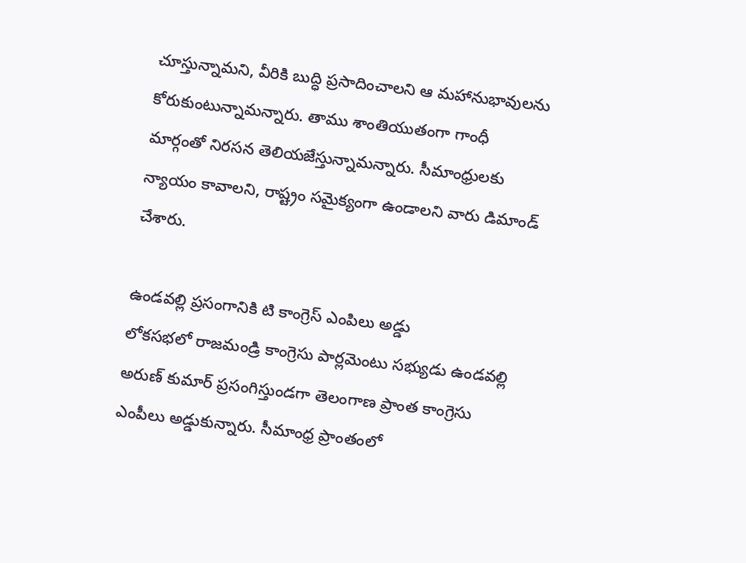చూస్తున్నామని, వీరికి బుద్ధి ప్రసాదించాలని ఆ మహానుభావులను కోరుకుంటున్నామన్నారు. తాము శాంతియుతంగా గాంధీ మార్గంతో నిరసన తెలియజేస్తున్నామన్నారు. సీమాంధ్రులకు న్యాయం కావాలని, రాష్ట్రం సమైక్యంగా ఉండాలని వారు డిమాండ్ చేశారు.

ఉండవల్లి ప్రసంగానికి టి కాంగ్రెస్ ఎంపిలు అడ్డు
లోకసభలో రాజమండ్రి కాంగ్రెసు పార్లమెంటు సభ్యుడు ఉండవల్లి అరుణ్ కుమార్ ప్రసంగిస్తుండగా తెలంగాణ ప్రాంత కాంగ్రెసు ఎంపీలు అడ్డుకున్నారు. సీమాంధ్ర ప్రాంతంలో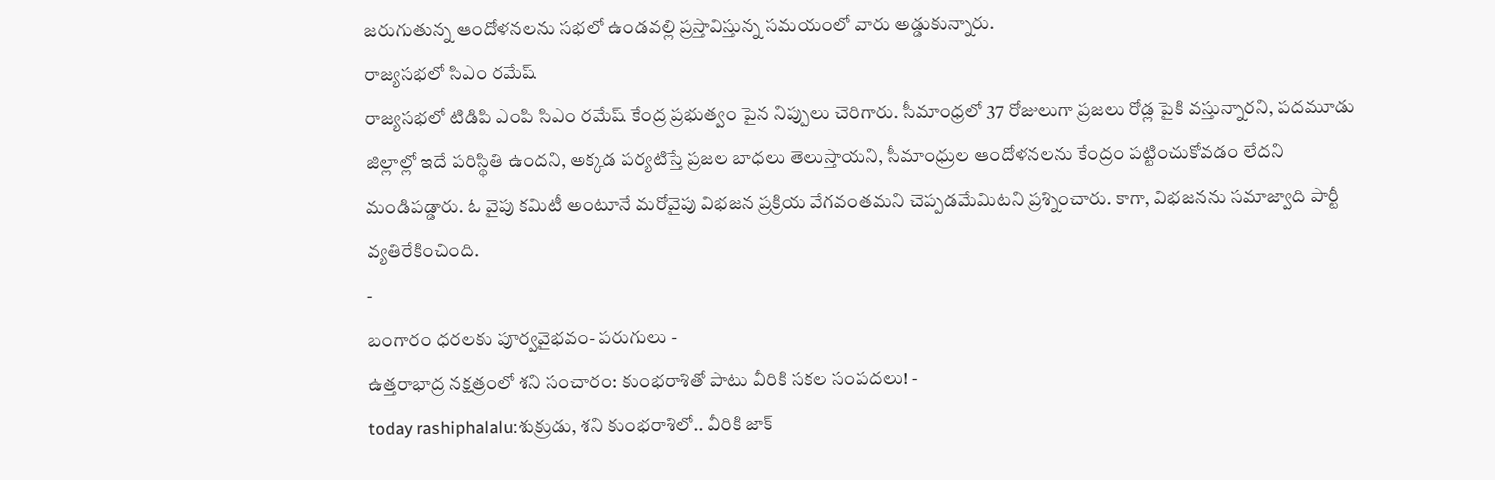జరుగుతున్న ఆందోళనలను సభలో ఉండవల్లి ప్రస్తావిస్తున్న సమయంలో వారు అడ్డుకున్నారు.
రాజ్యసభలో సిఎం రమేష్
రాజ్యసభలో టిడిపి ఎంపి సిఎం రమేష్ కేంద్ర ప్రభుత్వం పైన నిప్పులు చెరిగారు. సీమాంధ్రలో 37 రోజులుగా ప్రజలు రోడ్ల పైకి వస్తున్నారని, పదమూడు జిల్లాల్లో ఇదే పరిస్థితి ఉందని, అక్కడ పర్యటిస్తే ప్రజల బాధలు తెలుస్తాయని, సీమాంధ్రుల ఆందోళనలను కేంద్రం పట్టించుకోవడం లేదని మండిపడ్డారు. ఓ వైపు కమిటీ అంటూనే మరోవైపు విభజన ప్రక్రియ వేగవంతమని చెప్పడమేమిటని ప్రశ్నించారు. కాగా, విభజనను సమాజ్వాది పార్టీ వ్యతిరేకించింది.
-
బంగారం ధరలకు పూర్వవైభవం- పరుగులు -
ఉత్తరాభాద్ర నక్షత్రంలో శని సంచారం: కుంభరాశితో పాటు వీరికి సకల సంపదలు! -
today rashiphalalu:శుక్రుడు, శని కుంభరాశిలో.. వీరికి జాక్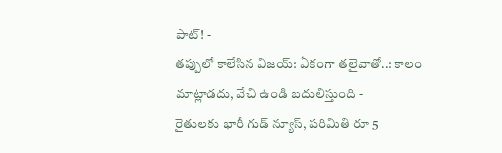పాట్! -
తప్పులో కాలేసిన విజయ్: ఏకంగా తలైవాతో..: కాలం మాట్లాడదు, వేచి ఉండి బదులిస్తుంది -
రైతులకు భారీ గుడ్ న్యూస్, పరిమితి రూ 5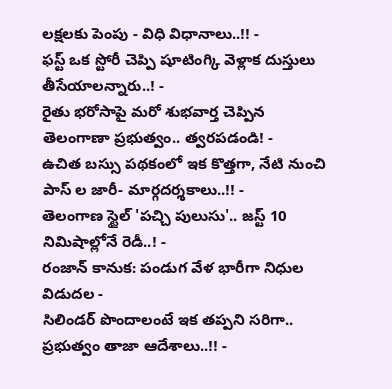లక్షలకు పెంపు - విధి విధానాలు..!! -
ఫస్ట్ ఒక స్టోరీ చెప్పి షూటింగ్కి వెళ్లాక దుస్తులు తీసేయాలన్నారు..! -
రైతు భరోసాపై మరో శుభవార్త చెప్పిన తెలంగాణా ప్రభుత్వం.. త్వరపడండి! -
ఉచిత బస్సు పథకంలో ఇక కొత్తగా, నేటి నుంచి పాస్ ల జారీ- మార్గదర్శకాలు..!! -
తెలంగాణ స్టైల్ 'పచ్చి పులుసు'.. జస్ట్ 10 నిమిషాల్లోనే రెడీ..! -
రంజాన్ కానుక: పండుగ వేళ భారీగా నిధుల విడుదల -
సిలిండర్ పొందాలంటే ఇక తప్పని సరిగా.. ప్రభుత్వం తాజా ఆదేశాలు..!! -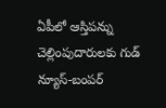ఏపీలో ఆస్తిపన్ను చెల్లింపుదారులకు గుడ్ న్యూస్-బంపర్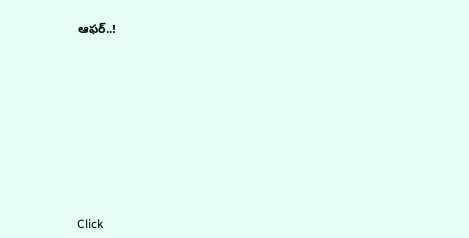ఆఫర్..!












Click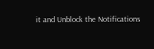it and Unblock the Notifications